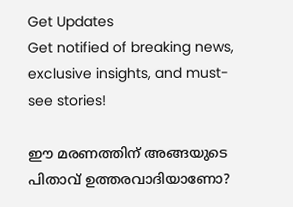Get Updates
Get notified of breaking news, exclusive insights, and must-see stories!

ഈ മരണത്തിന് അങ്ങയുടെ പിതാവ് ഉത്തരവാദിയാണോ?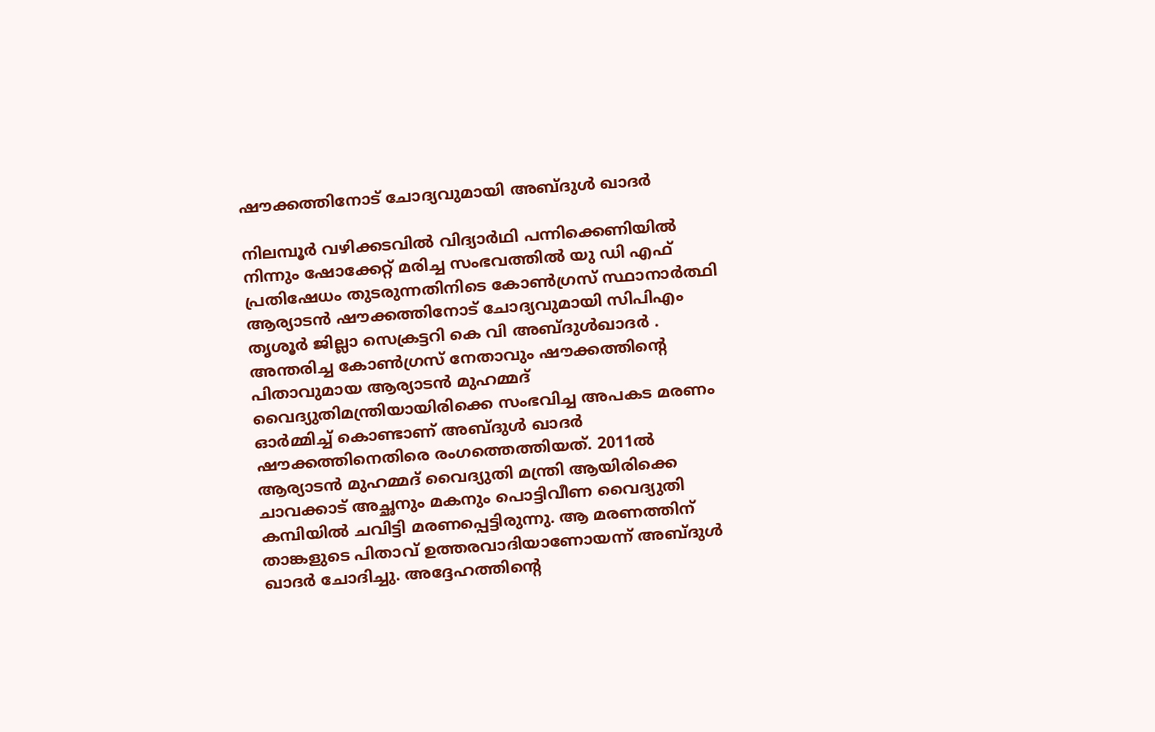ഷൗക്കത്തിനോട് ചോദ്യവുമായി അബ്ദുൾ ഖാദർ

നിലമ്പൂർ വഴിക്കടവിൽ വിദ്യാർഥി പന്നിക്കെണിയിൽ നിന്നും ഷോക്കേറ്റ് മരിച്ച സംഭവത്തിൽ യു ഡി എഫ് പ്രതിഷേധം തുടരുന്നതിനിടെ കോൺഗ്രസ് സ്ഥാനാർത്ഥി ആര്യാടൻ ഷൗക്കത്തിനോട് ചോദ്യവുമായി സിപിഎം തൃശൂർ ജില്ലാ സെക്രട്ടറി കെ വി അബ്ദുൾഖാദർ . അന്തരിച്ച കോൺഗ്രസ് നേതാവും ഷൗക്കത്തിന്റെ പിതാവുമായ ആര്യാടൻ മുഹമ്മദ് വൈദ്യുതിമന്ത്രിയായിരിക്കെ സംഭവിച്ച അപകട മരണം ഓർമ്മിച്ച് കൊണ്ടാണ് അബ്ദുൾ ഖാദർ ഷൗക്കത്തിനെതിരെ രംഗത്തെത്തിയത്. 2011ൽ ആര്യാടൻ മുഹമ്മദ് വൈദ്യുതി മന്ത്രി ആയിരിക്കെ ചാവക്കാട് അച്ഛനും മകനും പൊട്ടിവീണ വൈദ്യുതി‍ കമ്പിയിൽ ചവിട്ടി മരണപ്പെട്ടിരുന്നു. ആ മരണത്തിന് താങ്കളുടെ പിതാവ് ഉത്തരവാദിയാണോയന്ന് അബ്ദുൾ ഖാദർ ചോദിച്ചു. അദ്ദേഹത്തിന്റെ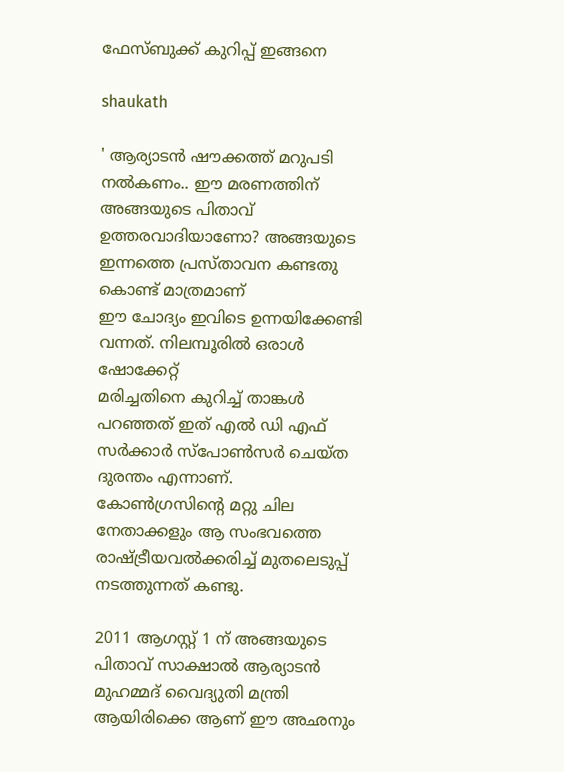ഫേസ്ബുക്ക് കുറിപ്പ് ഇങ്ങനെ

shaukath

' ആര്യാടൻ ഷൗക്കത്ത് മറുപടി നൽകണം.. ഈ മരണത്തിന് അങ്ങയുടെ പിതാവ് ഉത്തരവാദിയാണോ? അങ്ങയുടെ ഇന്നത്തെ പ്രസ്താവന കണ്ടതു കൊണ്ട് മാത്രമാണ്
ഈ ചോദ്യം ഇവിടെ ഉന്നയിക്കേണ്ടി വന്നത്. നിലമ്പൂരിൽ ഒരാൾ ഷോക്കേറ്റ്
മരിച്ചതിനെ കുറിച്ച് താങ്കൾ പറഞ്ഞത് ഇത് എൽ ഡി എഫ് സർക്കാർ സ്പോൺസർ ചെയ്ത ദുരന്തം എന്നാണ്. കോൺഗ്രസിന്റെ മറ്റു ചില നേതാക്കളും ആ സംഭവത്തെ രാഷ്ട്രീയവൽക്കരിച്ച് മുതലെടുപ്പ് നടത്തുന്നത് കണ്ടു.

2011 ആഗസ്റ്റ് 1 ന് അങ്ങയുടെ പിതാവ് സാക്ഷാൽ ആര്യാടൻ മുഹമ്മദ് വൈദ്യുതി മന്ത്രി ആയിരിക്കെ ആണ് ഈ അഛനും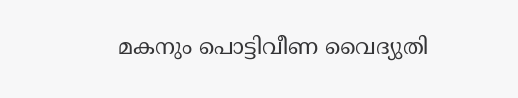മകനും പൊട്ടിവീണ വൈദ്യുതി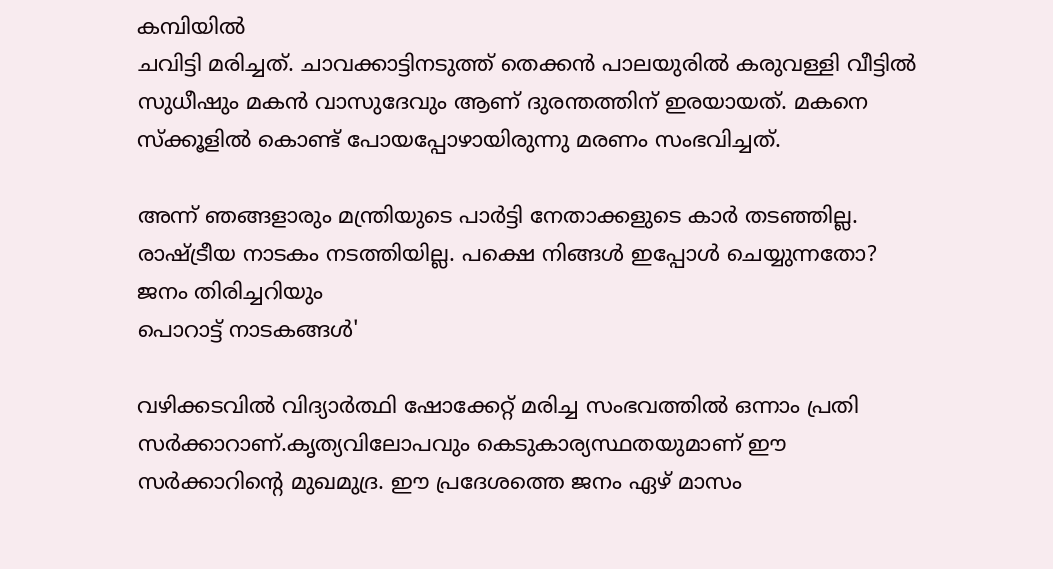കമ്പിയിൽ
ചവിട്ടി മരിച്ചത്. ചാവക്കാട്ടിനടുത്ത് തെക്കൻ പാലയുരിൽ കരുവള്ളി വീട്ടിൽ
സുധീഷും മകൻ വാസുദേവും ആണ് ദുരന്തത്തിന് ഇരയായത്. മകനെ സ്ക്കൂളിൽ കൊണ്ട് പോയപ്പോഴായിരുന്നു മരണം സംഭവിച്ചത്.

അന്ന് ഞങ്ങളാരും മന്ത്രിയുടെ പാർട്ടി നേതാക്കളുടെ കാർ തടഞ്ഞില്ല. രാഷ്ട്രീയ നാടകം നടത്തിയില്ല. പക്ഷെ നിങ്ങൾ ഇപ്പോൾ ചെയ്യുന്നതോ? ജനം തിരിച്ചറിയും
പൊറാട്ട് നാടകങ്ങൾ'

വഴിക്കടവിൽ വിദ്യാർത്ഥി ഷോക്കേറ്റ് മരിച്ച സംഭവത്തിൽ ഒന്നാം പ്രതി സർക്കാറാണ്.കൃത്യവിലോപവും കെടുകാര്യസ്ഥതയുമാണ് ഈ സർക്കാറിന്റെ മുഖമുദ്ര. ഈ പ്രദേശത്തെ ജനം ഏഴ് മാസം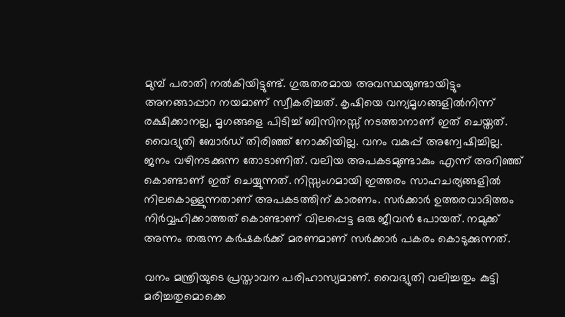മുമ്പ് പരാതി നൽകിയിട്ടുണ്ട്. ഗുരുതരമായ അവസ്ഥയുണ്ടായിട്ടും അനങ്ങാപ്പാറ നയമാണ് സ്വീകരിച്ചത്. കൃഷിയെ വന്യമൃഗങ്ങളിൽനിന്ന് രക്ഷിക്കാനല്ല, മൃഗങ്ങളെ പിടിച്ച് ബിസിനസ്സ് നടത്താനാണ് ഇത് ചെയ്തത്. വൈദ്യുതി ബോർഡ് തിരിഞ്ഞ് നോക്കിയില്ല. വനം വകുപ്പ് അന്വേഷിച്ചില്ല. ജനം വഴിനടക്കുന്ന തോടാണിത്. വലിയ അപകടമുണ്ടാകും എന്ന് അറിഞ്ഞ് കൊണ്ടാണ് ഇത് ചെയ്യുന്നത്. നിസ്സംഗമായി ഇത്തരം സാഹചര്യങ്ങളിൽ നിലകൊള്ളുന്നതാണ് അപകടത്തിന് കാരണം. സർക്കാർ ഉത്തരവാദിത്തം നിർവ്വഹിക്കാത്തത് കൊണ്ടാണ് വിലപ്പെട്ട ഒരു ജീവൻ പോയത്. നമുക്ക് അന്നം തരുന്ന കർഷകർക്ക് മരണമാണ് സർക്കാർ പകരം കൊടുക്കുന്നത്.

വനം മന്ത്രിയുടെ പ്രസ്താവന പരിഹാസ്യമാണ്. വൈദ്യുതി വലിച്ചതും കുട്ടി മരിച്ചതുമൊക്കെ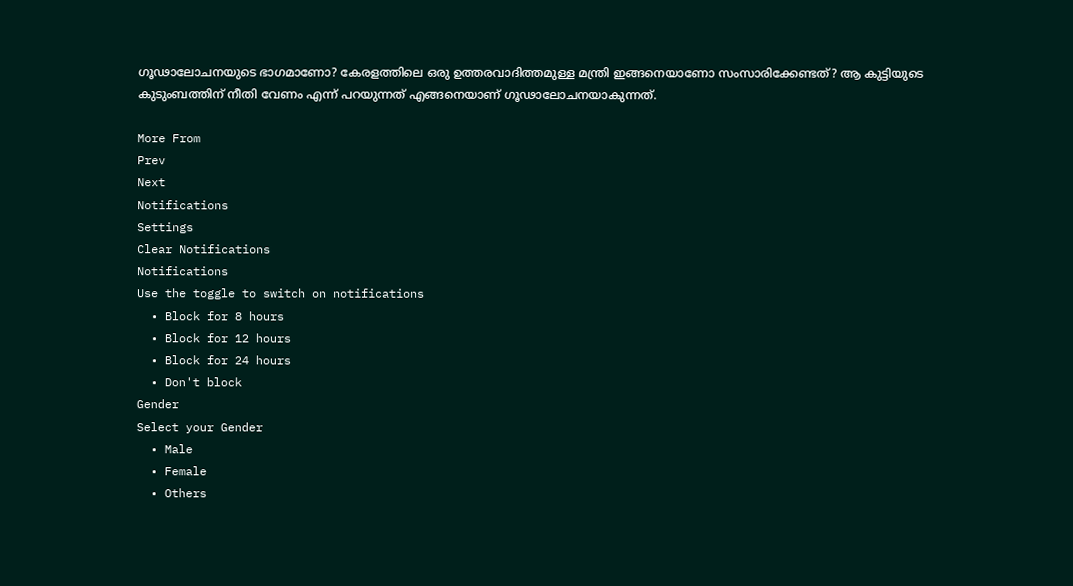ഗൂഢാലോചനയുടെ ഭാഗമാണോ? കേരളത്തിലെ ഒരു ഉത്തരവാദിത്തമുള്ള മന്ത്രി ഇങ്ങനെയാണോ സംസാരിക്കേണ്ടത്? ആ കുട്ടിയുടെ കുടുംബത്തിന് നീതി വേണം എന്ന് പറയുന്നത് എങ്ങനെയാണ് ഗൂഢാലോചനയാകുന്നത്.

More From
Prev
Next
Notifications
Settings
Clear Notifications
Notifications
Use the toggle to switch on notifications
  • Block for 8 hours
  • Block for 12 hours
  • Block for 24 hours
  • Don't block
Gender
Select your Gender
  • Male
  • Female
  • Others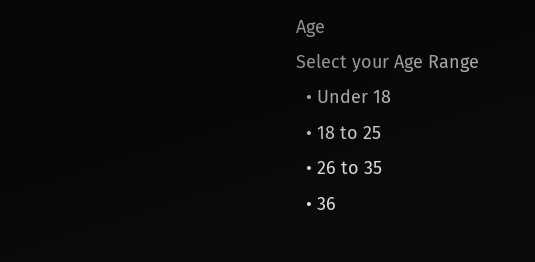Age
Select your Age Range
  • Under 18
  • 18 to 25
  • 26 to 35
  • 36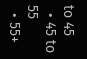to 45
  • 45 to 55
  • 55+